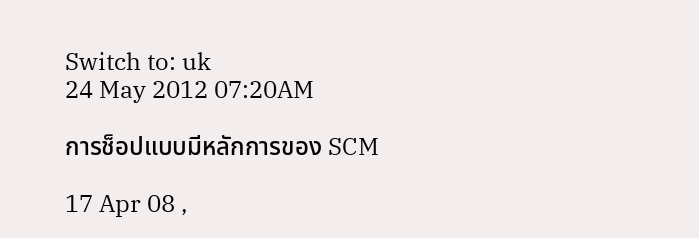Switch to: uk
24 May 2012 07:20AM

การช็อปแบบมีหลักการของ SCM

17 Apr 08 ,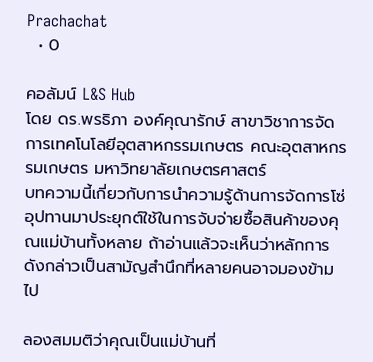Prachachat
  • 0

คอลัมน์ L&S Hub
โดย ดร.พรธิภา องค์คุณารักษ์ สาขาวิชาการจัดการเทคโนโลยีอุตสาหกรรมเกษตร คณะอุตสาหกรรมเกษตร มหาวิทยาลัยเกษตรศาสตร์
บทความนี้เกี่ยวกับการนำความรู้ด้านการจัดการโซ่อุปทานมาประยุกต์ใช้ในการจับจ่ายซื้อสินค้าของคุณแม่บ้านทั้งหลาย ถ้าอ่านแล้วจะเห็นว่าหลักการดังกล่าวเป็นสามัญสำนึกที่หลายคนอาจมองข้ามไป

ลองสมมติว่าคุณเป็นแม่บ้านที่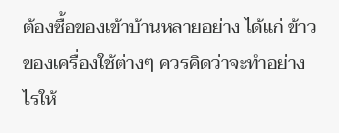ต้องซื้อของเข้าบ้านหลายอย่าง ได้แก่ ข้าวของเครื่องใช้ต่างๆ ควรคิดว่าจะทำอย่างไรให้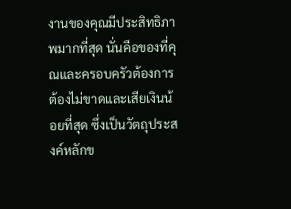งานของคุณมีประสิทธิภาพมากที่สุด นั่นคือของที่คุณและครอบครัวต้องการ ต้องไม่ขาดและเสียเงินน้อยที่สุด ซึ่งเป็นวัตถุประสงค์หลักข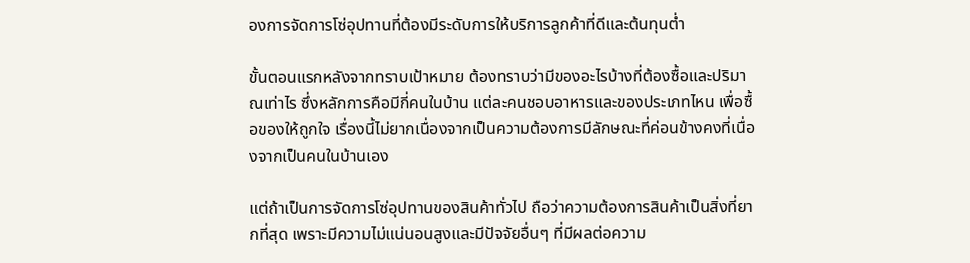องการจัดการโซ่อุปทานที่ต้องมีระดับการให้บริการลูกค้าที่ดีและต้นทุนต่ำ

ขั้นตอนแรกหลังจากทราบเป้าหมาย ต้องทราบว่ามีของอะไรบ้างที่ต้องซื้อและปริมาณเท่าไร ซึ่งหลักการคือมีกี่คนในบ้าน แต่ละคนชอบอาหารและของประเภทไหน เพื่อซื้อของให้ถูกใจ เรื่องนี้ไม่ยากเนื่องจากเป็นความต้องการมีลักษณะที่ค่อนข้างคงที่เนื่องจากเป็นคนในบ้านเอง

แต่ถ้าเป็นการจัดการโซ่อุปทานของสินค้าทั่วไป ถือว่าความต้องการสินค้าเป็นสิ่งที่ยากที่สุด เพราะมีความไม่แน่นอนสูงและมีปัจจัยอื่นๆ ที่มีผลต่อความ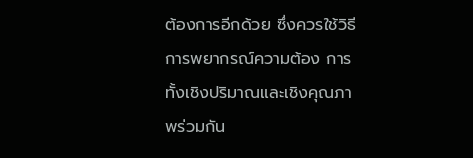ต้องการอีกด้วย ซึ่งควรใช้วิธีการพยากรณ์ความต้อง การทั้งเชิงปริมาณและเชิงคุณภาพร่วมกัน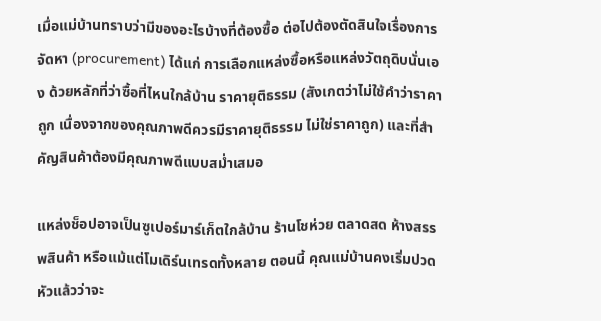เมื่อแม่บ้านทราบว่ามีของอะไรบ้างที่ต้องซื้อ ต่อไปต้องตัดสินใจเรื่องการจัดหา (procurement) ได้แก่ การเลือกแหล่งซื้อหรือแหล่งวัตถุดิบนั่นเอง ด้วยหลักที่ว่าซื้อที่ไหนใกล้บ้าน ราคายุติธรรม (สังเกตว่าไม่ใช้คำว่าราคาถูก เนื่องจากของคุณภาพดีควรมีราคายุติธรรม ไม่ใช่ราคาถูก) และที่สำคัญสินค้าต้องมีคุณภาพดีแบบสม่ำเสมอ

แหล่งช็อปอาจเป็นซูเปอร์มาร์เก็ตใกล้บ้าน ร้านโชห่วย ตลาดสด ห้างสรรพสินค้า หรือแม้แต่โมเดิร์นเทรดทั้งหลาย ตอนนี้ คุณแม่บ้านคงเริ่มปวดหัวแล้วว่าจะ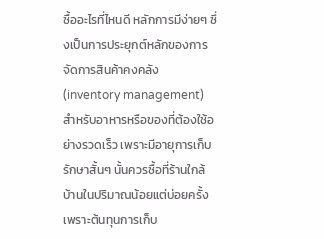ซื้ออะไรที่ไหนดี หลักการมีง่ายๆ ซึ่งเป็นการประยุกต์หลักของการจัดการสินค้าคงคลัง (inventory management) สำหรับอาหารหรือของที่ต้องใช้อย่างรวดเร็ว เพราะมีอายุการเก็บรักษาสั้นๆ นั้นควรซื้อที่ร้านใกล้บ้านในปริมาณน้อยแต่บ่อยครั้ง เพราะต้นทุนการเก็บ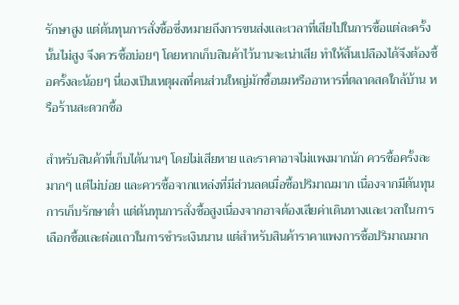รักษาสูง แต่ต้นทุนการสั่งซื้อซึ่งหมายถึงการขนส่งและเวลาที่เสียไปในการซื้อแต่ละครั้งนั้นไม่สูง จึงควรซื้อบ่อยๆ โดยหากเก็บสินค้าไว้นานจะเน่าเสีย ทำให้สิ้นเปลืองได้จึงต้องซื้อครั้งละน้อยๆ นี่เองเป็นเหตุผลที่คนส่วนใหญ่มักซื้อนมหรืออาหารที่ตลาดสดใกล้บ้าน หรือร้านสะดวกซื้อ

สำหรับสินค้าที่เก็บได้นานๆ โดยไม่เสียหาย และราคาอาจไม่แพงมากนัก ควรซื้อครั้งละมากๆ แต่ไม่บ่อย และควรซื้อจากแหล่งที่มีส่วนลดเมื่อซื้อปริมาณมาก เนื่องจากมีต้นทุนการเก็บรักษาต่ำ แต่ต้นทุนการสั่งซื้อสูงเนื่องจากอาจต้องเสียค่าเดินทางและเวลาในการเลือกซื้อและต่อแถวในการชำระเงินนาน แต่สำหรับสินค้าราคาแพงการซื้อปริมาณมาก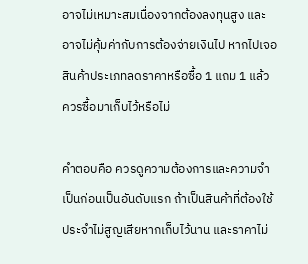อาจไม่เหมาะสมเนื่องจากต้องลงทุนสูง และอาจไม่คุ้มค่ากับการต้องจ่ายเงินไป หากไปเจอสินค้าประเภทลดราคาหรือซื้อ 1 แถม 1 แล้ว ควรซื้อมาเก็บไว้หรือไม่

คำตอบคือ ควรดูความต้องการและความจำเป็นก่อนเป็นอันดับแรก ถ้าเป็นสินค้าที่ต้องใช้ประจำไม่สูญเสียหากเก็บไว้นาน และราคาไม่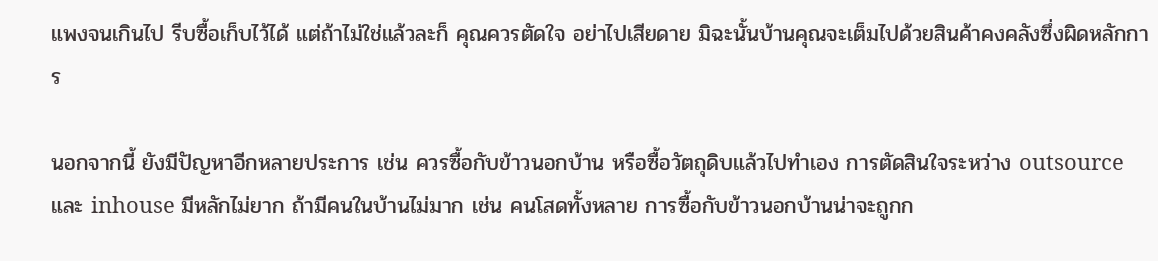แพงจนเกินไป รีบซื้อเก็บไว้ได้ แต่ถ้าไม่ใช่แล้วละก็ คุณควรตัดใจ อย่าไปเสียดาย มิฉะนั้นบ้านคุณจะเต็มไปด้วยสินค้าคงคลังซึ่งผิดหลักการ

นอกจากนี้ ยังมีปัญหาอีกหลายประการ เช่น ควรซื้อกับข้าวนอกบ้าน หรือซื้อวัตถุดิบแล้วไปทำเอง การตัดสินใจระหว่าง outsource และ inhouse มีหลักไม่ยาก ถ้ามีคนในบ้านไม่มาก เช่น คนโสดทั้งหลาย การซื้อกับข้าวนอกบ้านน่าจะถูกก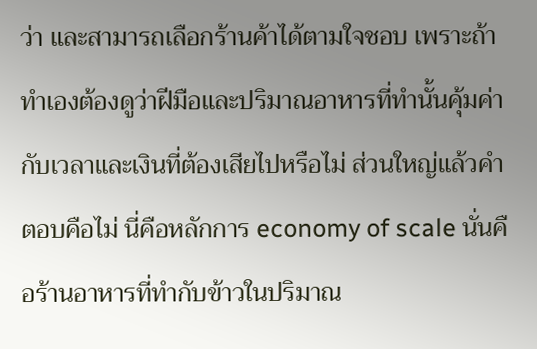ว่า และสามารถเลือกร้านค้าได้ตามใจชอบ เพราะถ้าทำเองต้องดูว่าฝีมือและปริมาณอาหารที่ทำนั้นคุ้มค่ากับเวลาและเงินที่ต้องเสียไปหรือไม่ ส่วนใหญ่แล้วคำตอบคือไม่ นี่คือหลักการ economy of scale นั่นคือร้านอาหารที่ทำกับข้าวในปริมาณ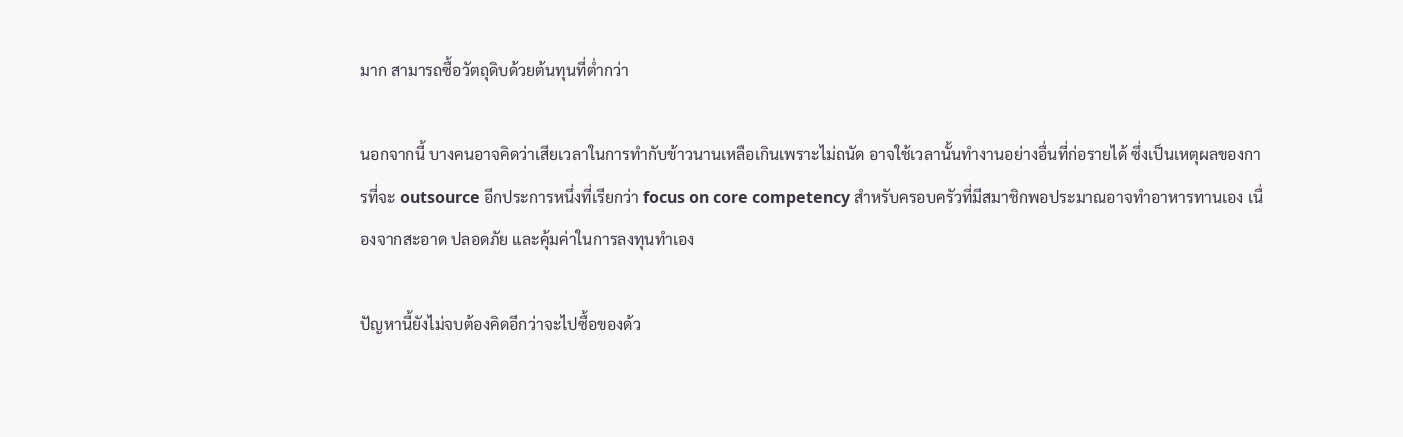มาก สามารถซื้อวัตถุดิบด้วยต้นทุนที่ต่ำกว่า

นอกจากนี้ บางคนอาจคิดว่าเสียเวลาในการทำกับข้าวนานเหลือเกินเพราะไม่ถนัด อาจใช้เวลานั้นทำงานอย่างอื่นที่ก่อรายได้ ซึ่งเป็นเหตุผลของการที่จะ outsource อีกประการหนึ่งที่เรียกว่า focus on core competency สำหรับครอบครัวที่มีสมาชิกพอประมาณอาจทำอาหารทานเอง เนื่องจากสะอาด ปลอดภัย และคุ้มค่าในการลงทุนทำเอง

ปัญหานี้ยังไม่จบต้องคิดอีกว่าจะไปซื้อของด้ว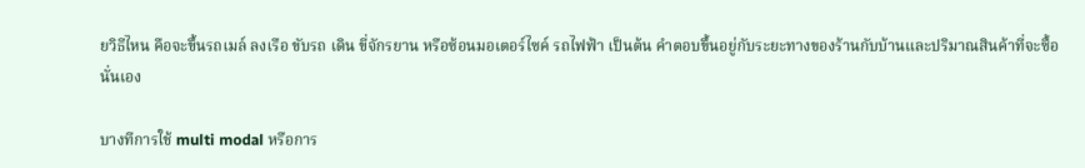ยวิธีไหน คือจะขึ้นรถเมล์ ลงเรือ ขับรถ เดิน ขี่จักรยาน หรือซ้อนมอเตอร์ไซค์ รถไฟฟ้า เป็นต้น คำตอบขึ้นอยู่กับระยะทางของร้านกับบ้านและปริมาณสินค้าที่จะซื้อนั่นเอง

บางทีการใช้ multi modal หรือการ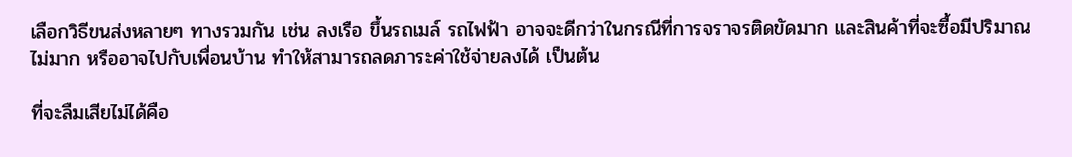เลือกวิธีขนส่งหลายๆ ทางรวมกัน เช่น ลงเรือ ขึ้นรถเมล์ รถไฟฟ้า อาจจะดีกว่าในกรณีที่การจราจรติดขัดมาก และสินค้าที่จะซื้อมีปริมาณไม่มาก หรืออาจไปกับเพื่อนบ้าน ทำให้สามารถลดภาระค่าใช้จ่ายลงได้ เป็นต้น

ที่จะลืมเสียไม่ได้คือ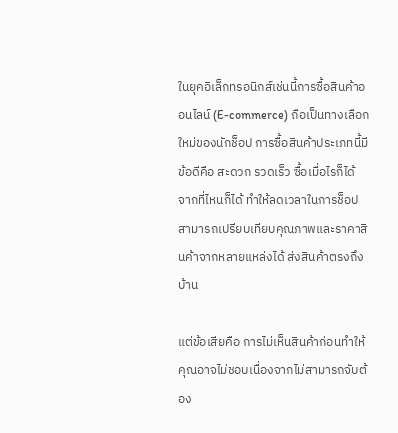ในยุคอิเล็กทรอนิกส์เช่นนี้การซื้อสินค้าออนไลน์ (E-commerce) ถือเป็นทางเลือกใหม่ของนักช็อป การซื้อสินค้าประเภทนี้มีข้อดีคือ สะดวก รวดเร็ว ซื้อเมื่อไรก็ได้ จากที่ไหนก็ได้ ทำให้ลดเวลาในการช็อป สามารถเปรียบเทียบคุณภาพและราคาสินค้าจากหลายแหล่งได้ ส่งสินค้าตรงถึงบ้าน

แต่ข้อเสียคือ การไม่เห็นสินค้าก่อนทำให้คุณอาจไม่ชอบเนื่องจากไม่สามารถจับต้อง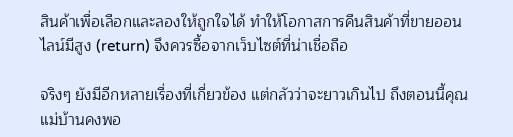สินค้าเพื่อเลือกและลองให้ถูกใจได้ ทำให้โอกาสการคืนสินค้าที่ขายออนไลน์มีสูง (return) จึงควรซื้อจากเว็บไซต์ที่น่าเชื่อถือ

จริงๆ ยังมีอีกหลายเรื่องที่เกี่ยวข้อง แต่กลัวว่าจะยาวเกินไป ถึงตอนนี้คุณแม่บ้านคงพอ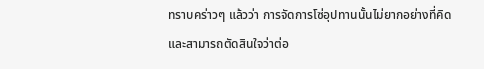ทราบคร่าวๆ แล้วว่า การจัดการโซ่อุปทานนั้นไม่ยากอย่างที่คิด และสามารถตัดสินใจว่าต่อ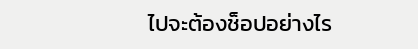ไปจะต้องช็อปอย่างไร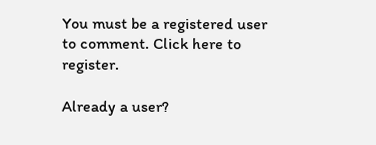You must be a registered user to comment. Click here to register.

Already a user?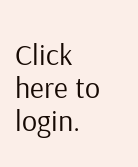Click here to login.